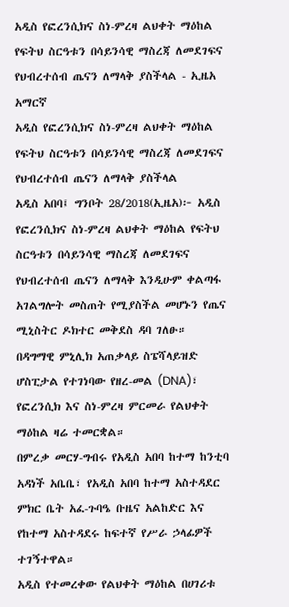አዲስ የፎረንሲክና ስነ-ምረዛ ልህቀት ማዕከል የፍትህ ስርዓቱን በሳይንሳዊ ማስረጃ ለመደገፍና የህብረተሰብ ጤናን ለማላቅ ያስችላል - ኢዜአ አማርኛ
አዲስ የፎረንሲክና ስነ-ምረዛ ልህቀት ማዕከል የፍትህ ስርዓቱን በሳይንሳዊ ማስረጃ ለመደገፍና የህብረተሰብ ጤናን ለማላቅ ያስችላል
አዲስ አበባ፤ ግንቦት 28/2018(ኢዜአ)፦ አዲስ የፎረንሲክና ስነ-ምረዛ ልህቀት ማዕከል የፍትህ ስርዓቱን በሳይንሳዊ ማስረጃ ለመደገፍና የህብረተሰብ ጤናን ለማላቅ እንዲሁም ቀልጣፋ አገልግሎት መስጠት የሚያስችል መሆኑን የጤና ሚኒስትር ዶክተር መቅደስ ዳባ ገለፁ።
በዳግማዊ ምኒሊክ አጠቃላይ ስፔሻላይዝድ ሆስፒታል የተገነባው የዘረ-መል (DNA)፣ የፎረንሲክ እና ስነ-ምረዛ ምርመራ የልህቀት ማዕከል ዛሬ ተመርቋል።
በምረቃ መርሃ-ግብሩ የአዲስ አበባ ከተማ ከንቲባ አዳነች አቤቤ፣ የአዲስ አበባ ከተማ አስተዳደር ምክር ቤት አፈ-ጉባዔ ቡዜና አልከድር እና የከተማ አስተዳደሩ ከፍተኛ የሥራ ኃላፊዎች ተገኝተዋል።
አዲስ የተመረቀው የልህቀት ማዕከል በሀገሪቱ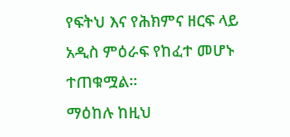የፍትህ እና የሕክምና ዘርፍ ላይ አዲስ ምዕራፍ የከፈተ መሆኑ ተጠቁሟል።
ማዕከሉ ከዚህ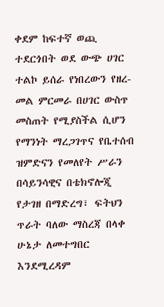ቀደም ከፍተኛ ወጪ ተደርጎበት ወደ ውጭ ሀገር ተልኮ ይሰራ የነበረውን የዘረ-መል ምርመራ በሀገር ውስጥ መስጠት የሚያስችል ሲሆን የማንነት ማረጋገጥና የቤተሰብ ዝምድናን የመለየት ሥራን በሳይንሳዊና በቴክኖሎጂ የታገዘ በማድረግ፣ ፍትህን ጥራት ባለው ማስረጃ በላቀ ሁኔታ ለመተግበር እንደሚረዳም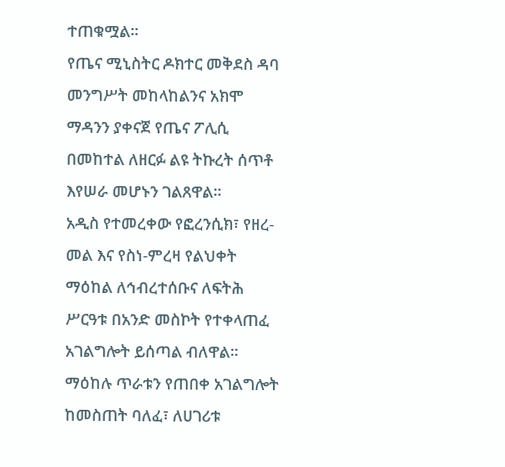ተጠቁሟል፡፡
የጤና ሚኒስትር ዶክተር መቅደስ ዳባ መንግሥት መከላከልንና አክሞ ማዳንን ያቀናጀ የጤና ፖሊሲ በመከተል ለዘርፉ ልዩ ትኩረት ሰጥቶ እየሠራ መሆኑን ገልጸዋል።
አዲስ የተመረቀው የፎረንሲክ፣ የዘረ-መል እና የስነ-ምረዛ የልህቀት ማዕከል ለኅብረተሰቡና ለፍትሕ ሥርዓቱ በአንድ መስኮት የተቀላጠፈ አገልግሎት ይሰጣል ብለዋል።
ማዕከሉ ጥራቱን የጠበቀ አገልግሎት ከመስጠት ባለፈ፣ ለሀገሪቱ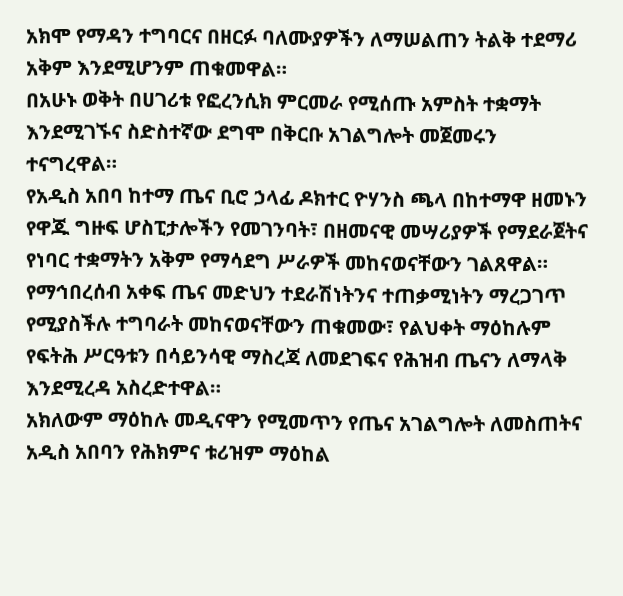አክሞ የማዳን ተግባርና በዘርፉ ባለሙያዎችን ለማሠልጠን ትልቅ ተደማሪ አቅም እንደሚሆንም ጠቁመዋል።
በአሁኑ ወቅት በሀገሪቱ የፎረንሲክ ምርመራ የሚሰጡ አምስት ተቋማት እንደሚገኙና ስድስተኛው ደግሞ በቅርቡ አገልግሎት መጀመሩን ተናግረዋል።
የአዲስ አበባ ከተማ ጤና ቢሮ ኃላፊ ዶክተር ዮሃንስ ጫላ በከተማዋ ዘመኑን የዋጁ ግዙፍ ሆስፒታሎችን የመገንባት፣ በዘመናዊ መሣሪያዎች የማደራጀትና የነባር ተቋማትን አቅም የማሳደግ ሥራዎች መከናወናቸውን ገልጸዋል።
የማኅበረሰብ አቀፍ ጤና መድህን ተደራሽነትንና ተጠቃሚነትን ማረጋገጥ የሚያስችሉ ተግባራት መከናወናቸውን ጠቁመው፣ የልህቀት ማዕከሉም የፍትሕ ሥርዓቱን በሳይንሳዊ ማስረጃ ለመደገፍና የሕዝብ ጤናን ለማላቅ እንደሚረዳ አስረድተዋል።
አክለውም ማዕከሉ መዲናዋን የሚመጥን የጤና አገልግሎት ለመስጠትና አዲስ አበባን የሕክምና ቱሪዝም ማዕከል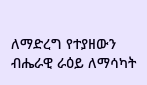ለማድረግ የተያዘውን ብሔራዊ ራዕይ ለማሳካት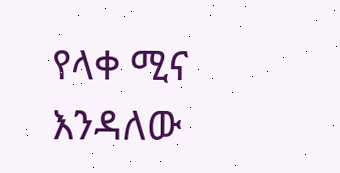የላቀ ሚና እንዳለው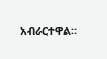አብራርተዋል።